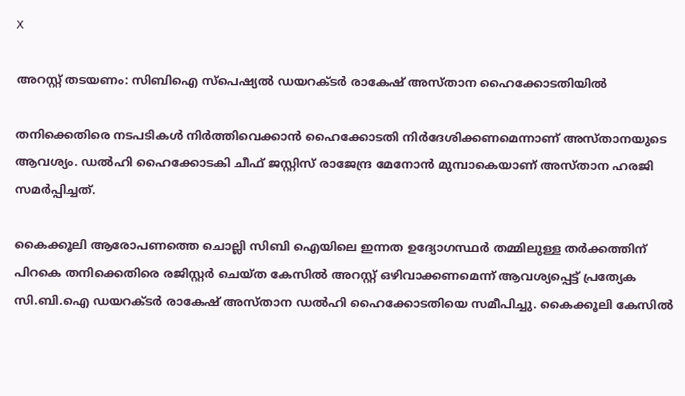X

അറസ്റ്റ് തടയണം: സിബിഐ സ്‌പെഷ്യല്‍ ഡയറക്ടര്‍ രാകേഷ് അസ്താന ഹൈക്കോടതിയില്‍

തനിക്കെതിരെ നടപടികള്‍ നിര്‍ത്തിവെക്കാന്‍ ഹൈക്കോടതി നിര്‍ദേശിക്കണമെന്നാണ് അസ്താനയുടെ ആവശ്യം. ഡല്‍ഹി ഹൈക്കോടകി ചീഫ് ജസ്റ്റിസ് രാജേന്ദ്ര മേനോന്‍ മുമ്പാകെയാണ് അസ്താന ഹരജി സമര്‍പ്പിച്ചത്.

കൈക്കൂലി ആരോപണത്തെ ചൊല്ലി സിബി ഐയിലെ ഇന്നത ഉദ്യോഗസ്ഥര്‍ തമ്മിലുള്ള തര്‍ക്കത്തിന് പിറകെ തനിക്കെതിരെ രജിസ്റ്റര്‍ ചെയ്ത കേസില്‍ അറസ്റ്റ് ഒഴിവാക്കണമെന്ന് ആവശ്യപ്പെട്ട് പ്രത്യേക സി.ബി.ഐ ഡയറക്ടര്‍ രാകേഷ് അസ്താന ഡല്‍ഹി ഹൈക്കോടതിയെ സമീപിച്ചു. കൈക്കൂലി കേസില്‍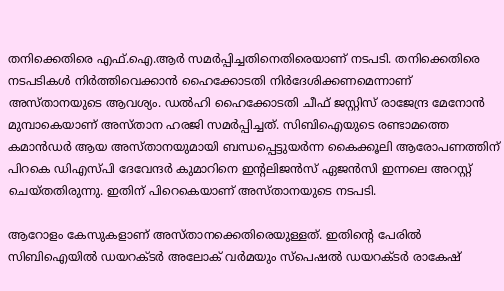തനിക്കെതിരെ എഫ്.ഐ.ആര്‍ സമര്‍പ്പിച്ചതിനെതിരെയാണ് നടപടി. തനിക്കെതിരെ നടപടികള്‍ നിര്‍ത്തിവെക്കാന്‍ ഹൈക്കോടതി നിര്‍ദേശിക്കണമെന്നാണ് അസ്താനയുടെ ആവശ്യം. ഡല്‍ഹി ഹൈക്കോടതി ചീഫ് ജസ്റ്റിസ് രാജേന്ദ്ര മേനോന്‍ മുമ്പാകെയാണ് അസ്താന ഹരജി സമര്‍പ്പിച്ചത്. സിബിഐയുടെ രണ്ടാമത്തെ കമാന്‍ഡര്‍ ആയ അസ്താനയുമായി ബന്ധപ്പെട്ടുയര്‍ന്ന കൈക്കൂലി ആരോപണത്തിന് പിറകെ ഡിഎസ്പി ദേവേന്ദര്‍ കുമാറിനെ ഇന്റലിജന്‍സ് ഏജന്‍സി ഇന്നലെ അറസ്റ്റ് ചെയ്തതിരുന്നു. ഇതിന് പിറെകെയാണ് അസ്താനയുടെ നടപടി.

ആറോളം കേസുകളാണ് അസ്താനക്കെതിരെയുള്ളത്. ഇതിന്റെ പേരില്‍ സിബിഐയില്‍ ഡയറക്ടര്‍ അലോക് വര്‍മയും സ്പെഷല്‍ ഡയറക്ടര്‍ രാകേഷ്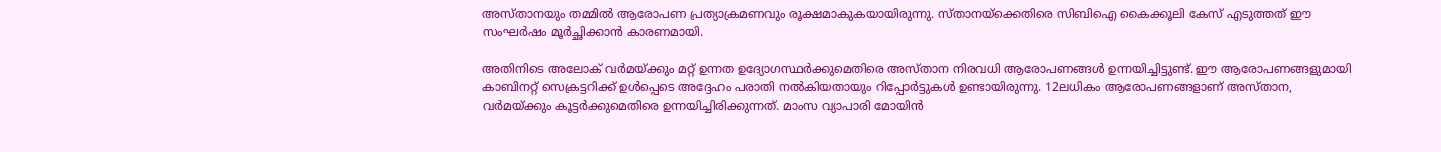അസ്താനയും തമ്മില്‍ ആരോപണ പ്രത്യാക്രമണവും രൂക്ഷമാകുകയായിരുന്നു. സ്താനയ്ക്കെതിരെ സിബിഐ കൈക്കൂലി കേസ് എടുത്തത് ഈ സംഘര്‍ഷം മൂര്‍ച്ഛിക്കാന്‍ കാരണമായി.

അതിനിടെ അലോക് വര്‍മയ്ക്കും മറ്റ് ഉന്നത ഉദ്യോഗസ്ഥര്‍ക്കുമെതിരെ അസ്താന നിരവധി ആരോപണങ്ങള്‍ ഉന്നയിച്ചിട്ടുണ്ട്. ഈ ആരോപണങ്ങളുമായി കാബിനറ്റ് സെക്രട്ടറിക്ക് ഉള്‍പ്പെടെ അദ്ദേഹം പരാതി നല്‍കിയതായും റിപ്പോര്‍ട്ടുകള്‍ ഉണ്ടായിരുന്നു. 12ലധികം ആരോപണങ്ങളാണ് അസ്താന, വര്‍മയ്ക്കും കൂട്ടര്‍ക്കുമെതിരെ ഉന്നയിച്ചിരിക്കുന്നത്. മാംസ വ്യാപാരി മോയിന്‍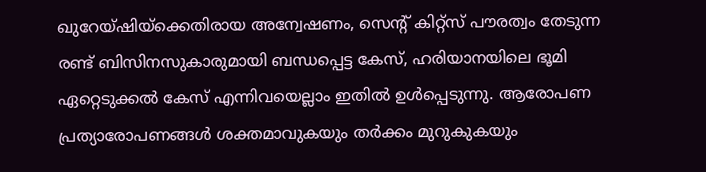ഖുറേയ്ഷിയ്ക്കെതിരായ അന്വേഷണം, സെന്റ് കിറ്റ്സ് പൗരത്വം തേടുന്ന രണ്ട് ബിസിനസുകാരുമായി ബന്ധപ്പെട്ട കേസ്, ഹരിയാനയിലെ ഭൂമി ഏറ്റെടുക്കല്‍ കേസ് എന്നിവയെല്ലാം ഇതില്‍ ഉള്‍പ്പെടുന്നു. ആരോപണ പ്രത്യാരോപണങ്ങള്‍ ശക്തമാവുകയും തര്‍ക്കം മുറുകുകയും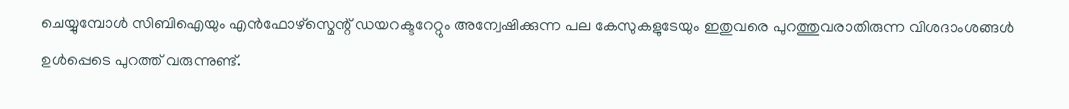ചെയ്യുമ്പോള്‍ സിബിഐയും എന്‍ഫോഴ്സ്മെന്റ് ഡയറക്ടറേറ്റും അന്വേഷിക്കുന്ന പല കേസുകളുടേയും ഇതുവരെ പുറത്തുവരാതിരുന്ന വിശദാംശങ്ങള്‍ ഉള്‍പ്പെടെ പുറത്ത് വരുന്നുണ്ട്.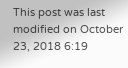This post was last modified on October 23, 2018 6:19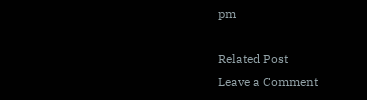pm

Related Post
Leave a Comment